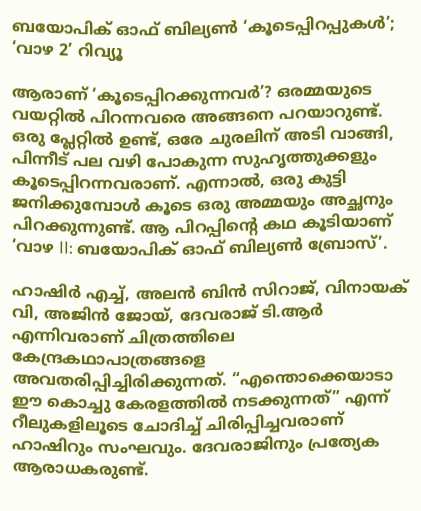ബയോപിക് ഓഫ് ബില്യൺ ‘കൂടെപ്പിറപ്പുകൾ’; ‘വാഴ 2’ റിവ്യൂ

ആരാണ് ‘കൂടെപ്പിറക്കുന്നവർ’? ഒരമ്മയുടെ വയറ്റിൽ പിറന്നവരെ അങ്ങനെ പറയാറുണ്ട്. ഒരു പ്ലേറ്റിൽ ഉണ്ട്, ഒരേ ചുരലിന് അടി വാങ്ങി, പിന്നീട് പല വഴി പോകുന്ന സുഹൃത്തുക്കളും കൂടെപ്പിറന്നവരാണ്. എന്നാൽ, ഒരു കുട്ടി ജനിക്കുമ്പോൾ കൂടെ ഒരു അമ്മയും അച്ഛനും പിറക്കുന്നുണ്ട്. ആ പിറപ്പിന്റെ കഥ കൂടിയാണ് ‘വാഴ II: ബയോപിക് ഓഫ് ബില്യൺ ബ്രോസ്’.

ഹാഷിർ എച്ച്, അലൻ ബിൻ സിറാജ്, വിനായക് വി, അജിൻ ജോയ്, ദേവരാജ് ടി.ആർ എന്നിവരാണ് ചിത്രത്തിലെ കേന്ദ്രകഥാപാത്രങ്ങളെ അവതരിപ്പിച്ചിരിക്കുന്നത്. “എന്തൊക്കെയാടാ ഈ കൊച്ചു കേരളത്തിൽ നടക്കുന്നത്” എന്ന് റീലുകളിലൂടെ ചോദിച്ച് ചിരിപ്പിച്ചവരാണ് ഹാഷിറും സംഘവും. ദേവരാജിനും പ്രത്യേക ആരാധകരുണ്ട്.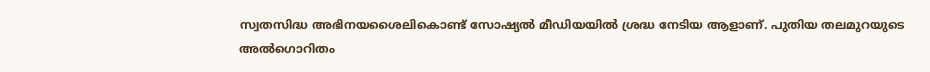സ്വതസിദ്ധ അഭിനയശൈലികൊണ്ട് സോഷ്യൽ മീഡിയയിൽ ശ്രദ്ധ നേടിയ ആളാണ്. പുതിയ തലമുറയുടെ അൽഗൊറിതം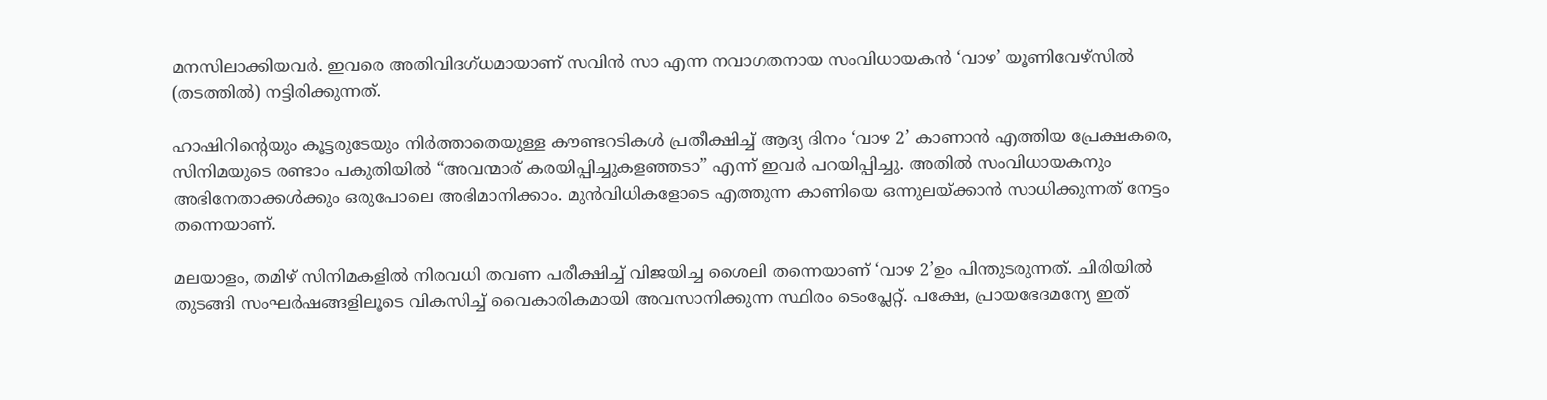മനസിലാക്കിയവർ. ഇവരെ അതിവിദഗ്ധമായാണ് സവിൻ സാ എന്ന നവാഗതനായ സംവിധായകൻ ‘വാഴ’ യൂണിവേഴ്സിൽ (തടത്തിൽ) നട്ടിരിക്കുന്നത്.

ഹാഷിറിന്റെയും കൂട്ടരുടേയും നിർത്താതെയുള്ള കൗണ്ടറടികൾ പ്രതീക്ഷിച്ച് ആദ്യ ദിനം ‘വാഴ 2’ കാണാൻ എത്തിയ പ്രേക്ഷകരെ, സിനിമയുടെ രണ്ടാം പകുതിയിൽ “അവന്മാ‍ര് കരയിപ്പിച്ചുകളഞ്ഞടാ” എന്ന് ഇവർ പറയിപ്പിച്ചു. അതിൽ സംവിധായകനും അഭിനേതാക്കൾക്കും ഒരുപോലെ അഭിമാനിക്കാം. മുൻവിധികളോടെ എത്തുന്ന കാണിയെ ഒന്നുലയ്ക്കാൻ സാധിക്കുന്നത് നേട്ടം തന്നെയാണ്.

മലയാളം, തമിഴ് സിനിമകളിൽ നിരവധി തവണ പരീക്ഷിച്ച് വിജയിച്ച ശൈലി തന്നെയാണ് ‘വാഴ 2’ഉം പിന്തുടരുന്നത്. ചിരിയിൽ തുടങ്ങി സംഘ‍ർഷങ്ങളിലൂടെ വികസിച്ച് വൈകാരികമായി അവസാനിക്കുന്ന സ്ഥിരം ടെംപ്ലേറ്റ്. പക്ഷേ, പ്രായഭേദമന്യേ ഇത്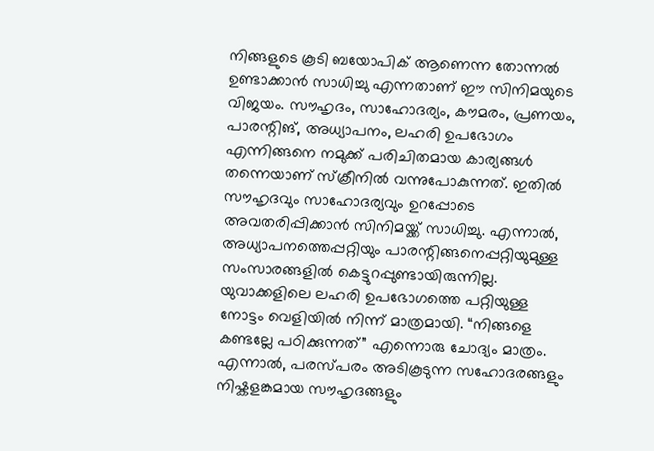നിങ്ങളുടെ കൂടി ബയോപിക് ആണെന്ന തോന്നൽ ഉണ്ടാക്കാൻ സാധിച്ചു എന്നതാണ് ഈ സിനിമയുടെ വിജയം. സൗഹൃദം, സാഹോദര്യം, കൗമരം, പ്രണയം, പാരന്റിങ്, അധ്യാപനം, ലഹരി ഉപഭോഗം എന്നിങ്ങനെ നമുക്ക് പരിചിതമായ കാര്യങ്ങൾ തന്നെയാണ് സ്ക്രീനിൽ വന്നുപോകുന്നത്. ഇതിൽ സൗഹൃദവും സാഹോദര്യവും ഉറപ്പോടെ അവതരിപ്പിക്കാൻ സിനിമയ്ക്ക് സാധിച്ചു. എന്നാൽ, അധ്യാപനത്തെപ്പറ്റിയും പാരന്റിങ്ങനെപ്പറ്റിയുമുള്ള സംസാരങ്ങളിൽ കെട്ടുറപ്പുണ്ടായിരുന്നില്ല. യുവാക്കളിലെ ലഹരി ഉപഭോഗത്തെ പറ്റിയുള്ള നോട്ടം വെളിയിൽ നിന്ന് മാത്രമായി. “നിങ്ങളെ കണ്ടല്ലേ പഠിക്കുന്നത്” എന്നൊരു ചോദ്യം മാത്രം. എന്നാൽ, പരസ്പരം അടികൂടുന്ന സഹോദരങ്ങളും നിഷ്കളങ്കമായ സൗഹൃദങ്ങളും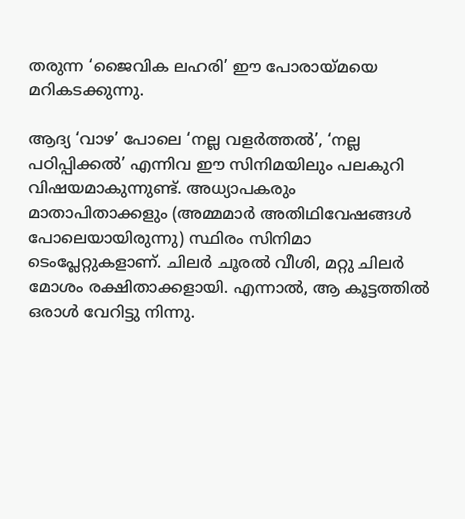തരുന്ന ‘ജൈവിക ലഹരി’ ഈ പോരായ്മയെ മറികടക്കുന്നു.

ആദ്യ ‘വാഴ’ പോലെ ‘നല്ല വളർത്തൽ’, ‘നല്ല പഠിപ്പിക്കൽ’ എന്നിവ ഈ സിനിമയിലും പലകുറി വിഷയമാകുന്നുണ്ട്. അധ്യാപകരും മാതാപിതാക്കളും (അമ്മമാർ അതിഥിവേഷങ്ങൾ പോലെയായിരുന്നു) സ്ഥിരം സിനിമാ ടെംപ്ലേറ്റുകളാണ്. ചിലർ ചൂരൽ വീശി, മറ്റു ചിലർ മോശം രക്ഷിതാക്കളായി. എന്നാൽ, ആ കൂട്ടത്തിൽ ഒരാൾ വേറിട്ടു നിന്നു.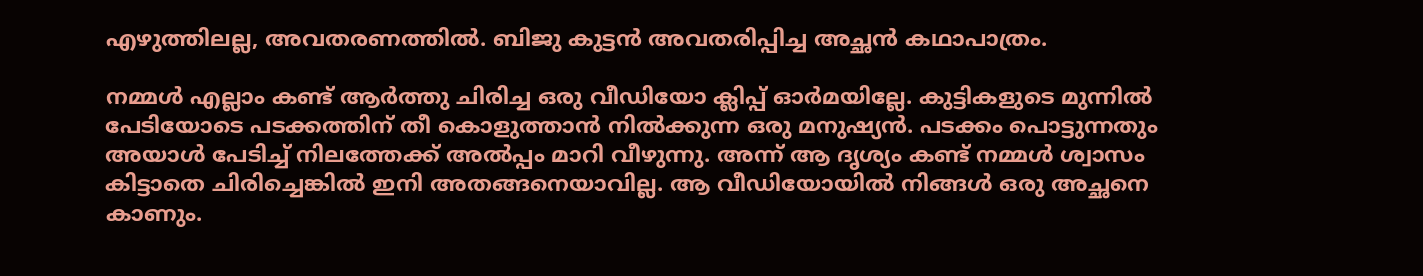എഴുത്തിലല്ല, അവതരണത്തിൽ. ബിജു കുട്ടൻ അവതരിപ്പിച്ച അച്ഛൻ കഥാപാത്രം.

നമ്മൾ എല്ലാം കണ്ട് ആ‍ർത്തു ചിരിച്ച ഒരു വീഡിയോ ക്ലിപ്പ് ഓർമയില്ലേ. കുട്ടികളുടെ മുന്നിൽ പേടിയോടെ പടക്കത്തിന് തീ കൊളുത്താൻ നിൽക്കുന്ന ഒരു മനുഷ്യൻ. പടക്കം പൊട്ടുന്നതും അയാൾ പേടിച്ച് നിലത്തേക്ക് അൽപ്പം മാറി വീഴുന്നു. അന്ന് ആ ദൃശ്യം കണ്ട് നമ്മൾ ശ്വാസം കിട്ടാതെ ചിരിച്ചെങ്കിൽ ഇനി അതങ്ങനെയാവില്ല. ആ വീഡിയോയിൽ നിങ്ങൾ ഒരു അച്ഛനെ കാണും.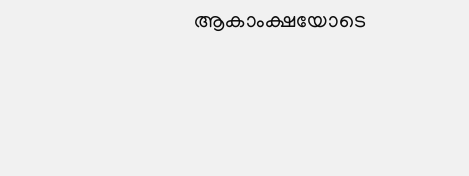ആകാംക്ഷയോടെ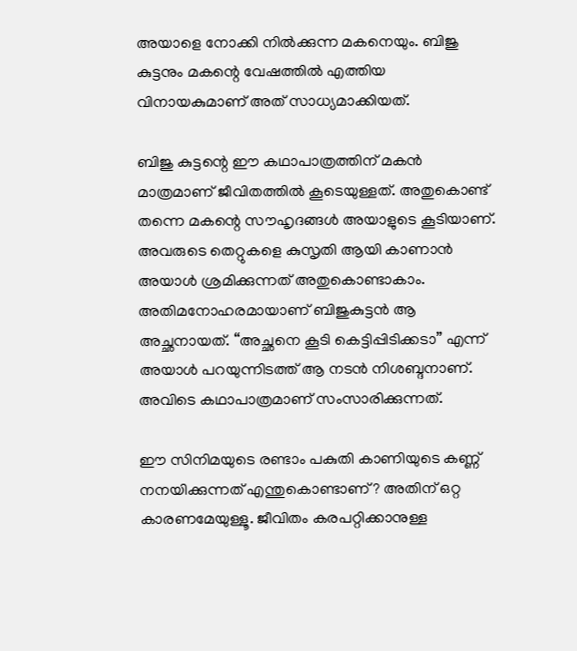അയാളെ നോക്കി നിൽക്കുന്ന മകനെയും. ബിജു കുട്ടനും മകന്റെ വേഷത്തിൽ എത്തിയ വിനായകുമാണ് അത് സാധ്യമാക്കിയത്.

ബിജു കുട്ടന്റെ ഈ കഥാപാത്രത്തിന് മകൻ മാത്രമാണ് ജീവിതത്തിൽ കൂടെയുള്ളത്. അതുകൊണ്ട് തന്നെ മകന്റെ സൗഹൃദങ്ങൾ അയാളുടെ കൂടിയാണ്. അവരുടെ തെറ്റുകളെ കുസൃതി ആയി കാണാൻ അയാൾ ശ്രമിക്കുന്നത് അതുകൊണ്ടാകാം. അതിമനോഹരമായാണ് ബിജുകുട്ടൻ ആ അച്ഛനായത്. “അച്ഛനെ കൂടി കെട്ടിപ്പിടിക്കടാ” എന്ന് അയാൾ പറയുന്നിടത്ത് ആ നടൻ നിശബ്ദനാണ്. അവിടെ കഥാപാത്രമാണ് സംസാരിക്കുന്നത്.

ഈ സിനിമയുടെ രണ്ടാം പകുതി കാണിയുടെ കണ്ണ് നനയിക്കുന്നത് എന്തുകൊണ്ടാണ്? അതിന് ഒറ്റ കാരണമേയുള്ളൂ. ജീവിതം കരപറ്റിക്കാനുള്ള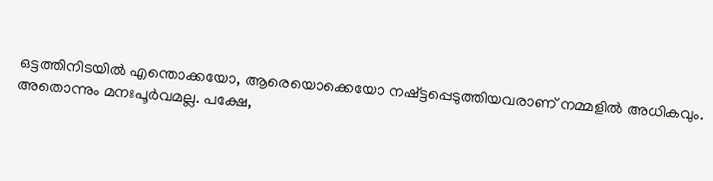ഒട്ടത്തിനിടയിൽ എന്തൊക്കയോ, ആരെയൊക്കെയോ നഷ്‌ട്ടപ്പെടുത്തിയവരാണ് നമ്മളിൽ അധികവും. അതൊന്നും മനഃപൂർവമല്ല. പക്ഷേ,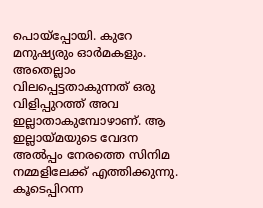പൊയ്‌പ്പോയി. കുറേ മനുഷ്യരും ഓർമകളും. അതെല്ലാം വിലപ്പെട്ടതാകുന്നത് ഒരു വിളിപ്പുറത്ത് അവ ഇല്ലാതാകുമ്പോഴാണ്. ആ ഇല്ലായ്മയുടെ വേദന അൽപ്പം നേരത്തെ സിനിമ നമ്മളിലേക്ക് എത്തിക്കുന്നു. കൂടെപ്പിറന്ന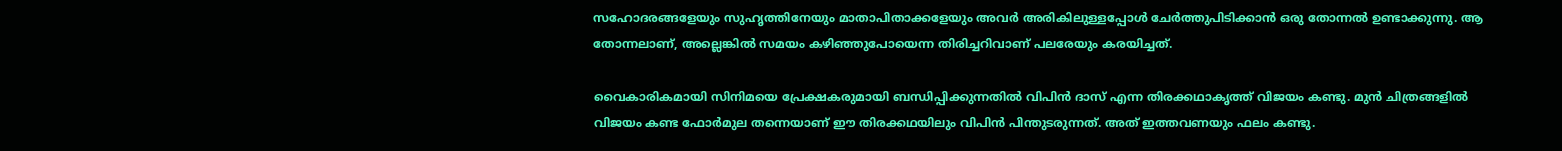സഹോദരങ്ങളേയും സുഹൃത്തിനേയും മാതാപിതാക്കളേയും അവർ അരികിലുള്ളപ്പോൾ ചേ‍ർത്തുപിടിക്കാൻ ഒരു തോന്നൽ ഉണ്ടാക്കുന്നു. ആ തോന്നലാണ്, അല്ലെങ്കിൽ സമയം കഴിഞ്ഞുപോയെന്ന തിരിച്ചറിവാണ് പലരേയും കരയിച്ചത്.

വൈകാരികമായി സിനിമയെ പ്രേക്ഷകരുമായി ബന്ധിപ്പിക്കുന്നതിൽ വിപിൻ ദാസ് എന്ന തിരക്കഥാകൃത്ത് വിജയം കണ്ടു. മുൻ ചിത്രങ്ങളിൽ വിജയം കണ്ട ഫോർമുല തന്നെയാണ് ഈ തിരക്കഥയിലും വിപിൻ പിന്തുടരുന്നത്. അത് ഇത്തവണയും ഫലം കണ്ടു.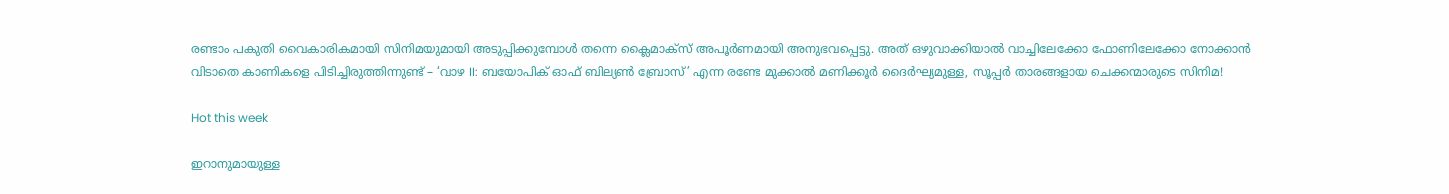രണ്ടാം പകുതി വൈകാരികമായി സിനിമയുമായി അടുപ്പിക്കുമ്പോൾ തന്നെ ക്ലൈമാക്സ് അപൂർണമായി അനുഭവപ്പെട്ടു. അത് ഒഴുവാക്കിയാൽ വാച്ചിലേക്കോ ഫോണിലേക്കോ നോക്കാൻ വിടാതെ കാണികളെ പിടിച്ചിരുത്തിന്നുണ്ട് – ‘വാഴ II: ബയോപിക് ഓഫ് ബില്യൺ ബ്രോസ്’ എന്ന രണ്ടേ മുക്കാൽ മണിക്കൂർ ദൈർഘ്യമുള്ള, സൂപ്പർ താരങ്ങളായ ചെക്കന്മാരുടെ സിനിമ!

Hot this week

ഇറാനുമായുള്ള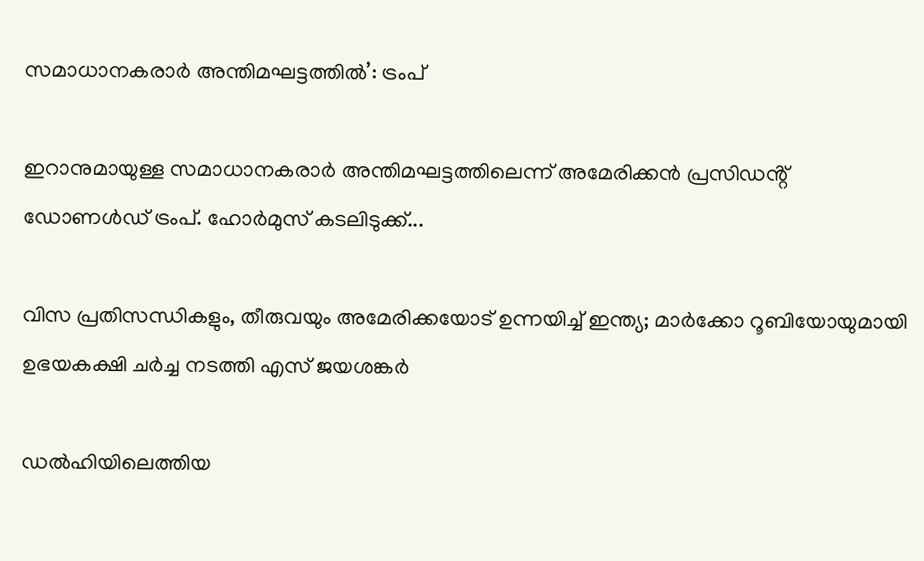സമാധാനകരാർ അന്തിമഘട്ടത്തിൽ‌’: ട്രംപ്

ഇറാനുമായുള്ള സമാധാനകരാർ അന്തിമഘട്ടത്തിലെന്ന് അമേരിക്കൻ പ്രസിഡൻ്റ് ഡോണൾഡ് ട്രംപ്. ഹോർമുസ് കടലിടുക്ക്...

വിസ പ്രതിസന്ധികളും, തീരുവയും അമേരിക്കയോട് ഉന്നയിച്ച് ഇന്ത്യ; മാർക്കോ റൂബിയോയുമായി ഉഭയകക്ഷി ചർച്ച നടത്തി എസ് ജയശങ്കർ

ഡൽഹിയിലെത്തിയ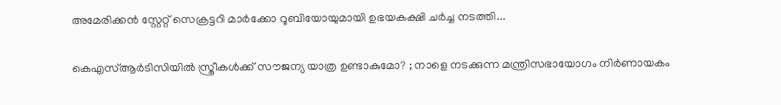അമേരിക്കൻ സ്റ്റേറ്റ് സെക്രട്ടറി മാർക്കോ റൂബിയോയുമായി ഉഭയകക്ഷി ചർച്ച നടത്തി...

കെഎസ്ആർടിസിയിൽ സ്ത്രീകൾക്ക് സൗജന്യ യാത്ര ഉണ്ടാകുമോ? ; നാളെ നടക്കുന്ന മന്ത്രിസഭായോഗം നിർണായകം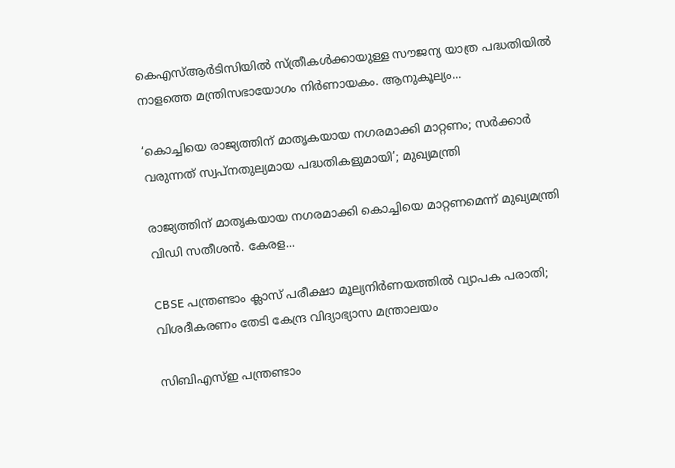കെഎസ്ആർടിസിയിൽ സ്ത്രീകൾക്കായുള്ള സൗജന്യ യാത്ര പദ്ധതിയിൽ നാളത്തെ മന്ത്രിസഭായോഗം നിർണായകം. ആനുകൂല്യം...

‘കൊച്ചിയെ രാജ്യത്തിന് മാതൃകയായ നഗരമാക്കി മാറ്റണം; സർക്കാർ വരുന്നത് സ്വപ്നതുല്യമായ പദ്ധതികളുമായി’; മുഖ്യമന്ത്രി

രാജ്യത്തിന് മാതൃകയായ നഗരമാക്കി കൊച്ചിയെ മാറ്റണമെന്ന് മുഖ്യമന്ത്രി വിഡി സതീശൻ. കേരള...

CBSE പന്ത്രണ്ടാം ക്ലാസ് പരീക്ഷാ മൂല്യനിർണയത്തിൽ വ്യാപക പരാതി; വിശദീകരണം തേടി കേന്ദ്ര വിദ്യാഭ്യാസ മന്ത്രാലയം

സിബിഎസ്ഇ പന്ത്രണ്ടാം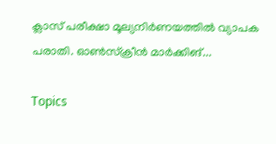ക്ലാസ് പരീക്ഷാ മൂല്യനിർണയത്തിൽ വ്യാപക പരാതി. ഓൺസ്ക്രീൻ മാർക്കിങ്...

Topics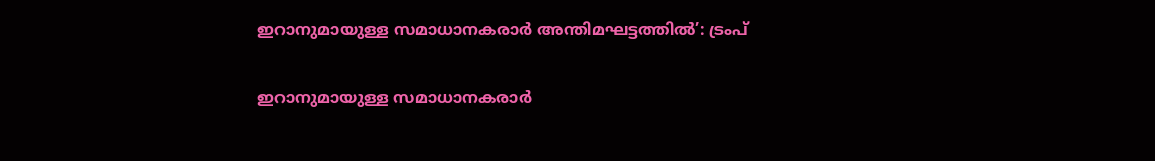ഇറാനുമായുള്ള സമാധാനകരാർ അന്തിമഘട്ടത്തിൽ‌’: ട്രംപ്

ഇറാനുമായുള്ള സമാധാനകരാർ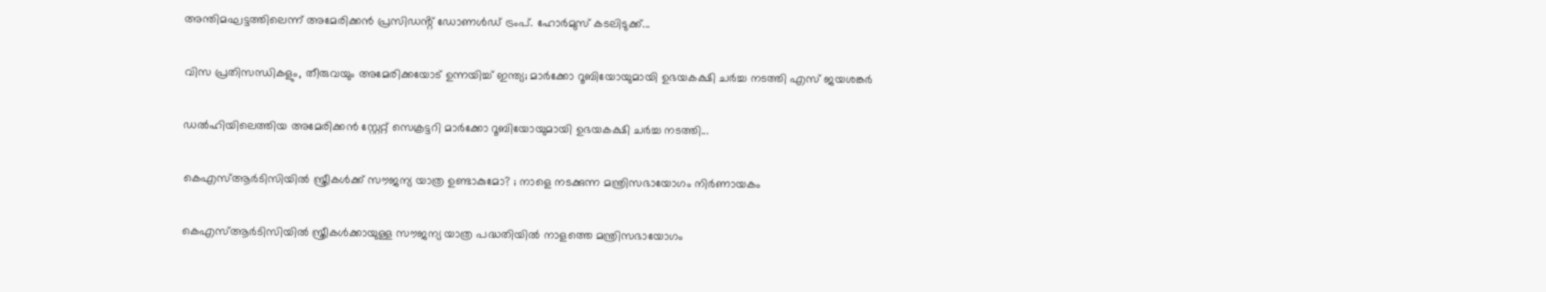അന്തിമഘട്ടത്തിലെന്ന് അമേരിക്കൻ പ്രസിഡൻ്റ് ഡോണൾഡ് ട്രംപ്. ഹോർമുസ് കടലിടുക്ക്...

വിസ പ്രതിസന്ധികളും, തീരുവയും അമേരിക്കയോട് ഉന്നയിച്ച് ഇന്ത്യ; മാർക്കോ റൂബിയോയുമായി ഉഭയകക്ഷി ചർച്ച നടത്തി എസ് ജയശങ്കർ

ഡൽഹിയിലെത്തിയ അമേരിക്കൻ സ്റ്റേറ്റ് സെക്രട്ടറി മാർക്കോ റൂബിയോയുമായി ഉഭയകക്ഷി ചർച്ച നടത്തി...

കെഎസ്ആർടിസിയിൽ സ്ത്രീകൾക്ക് സൗജന്യ യാത്ര ഉണ്ടാകുമോ? ; നാളെ നടക്കുന്ന മന്ത്രിസഭായോഗം നിർണായകം

കെഎസ്ആർടിസിയിൽ സ്ത്രീകൾക്കായുള്ള സൗജന്യ യാത്ര പദ്ധതിയിൽ നാളത്തെ മന്ത്രിസഭായോഗം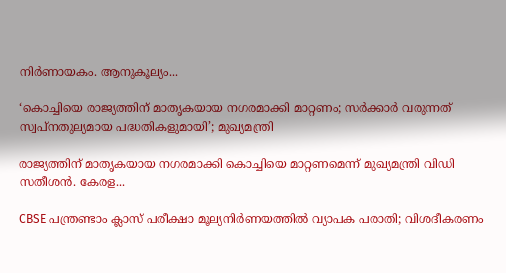നിർണായകം. ആനുകൂല്യം...

‘കൊച്ചിയെ രാജ്യത്തിന് മാതൃകയായ നഗരമാക്കി മാറ്റണം; സർക്കാർ വരുന്നത് സ്വപ്നതുല്യമായ പദ്ധതികളുമായി’; മുഖ്യമന്ത്രി

രാജ്യത്തിന് മാതൃകയായ നഗരമാക്കി കൊച്ചിയെ മാറ്റണമെന്ന് മുഖ്യമന്ത്രി വിഡി സതീശൻ. കേരള...

CBSE പന്ത്രണ്ടാം ക്ലാസ് പരീക്ഷാ മൂല്യനിർണയത്തിൽ വ്യാപക പരാതി; വിശദീകരണം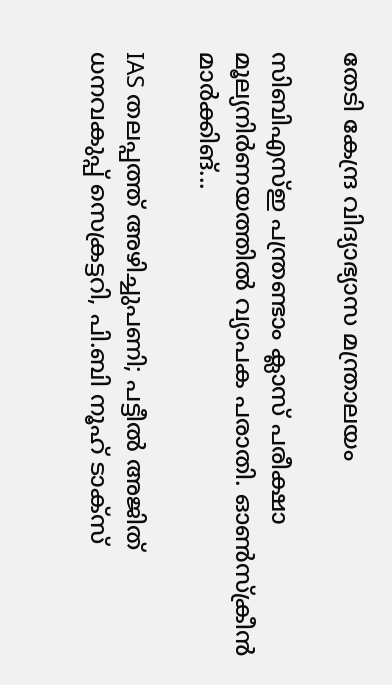തേടി കേന്ദ്ര വിദ്യാഭ്യാസ മന്ത്രാലയം

സിബിഎസ്ഇ പന്ത്രണ്ടാം ക്ലാസ് പരീക്ഷാ മൂല്യനിർണയത്തിൽ വ്യാപക പരാതി. ഓൺസ്ക്രീൻ മാർക്കിങ്...

IAS തലപ്പത്ത് അഴിച്ചുപണി; പട്ടീല്‍ അജിത് ധനവകുപ്പ് സെക്രട്ടറി, പി.ബി നൂഹ് ടാക്‌സ്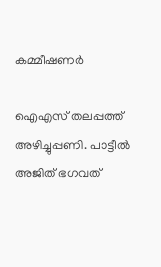കമ്മീഷണര്‍

ഐഎസ് തലപ്പത്ത് അഴിച്ചുപ്പണി. പാട്ടീൽ അജിത് ഭഗവത്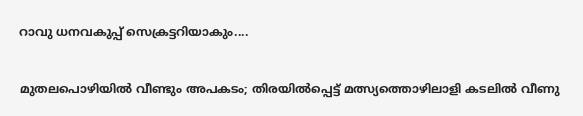റാവു ധനവകുപ്പ് സെക്രട്ടറിയാകും....

മുതലപൊഴിയിൽ വീണ്ടും അപകടം; തിരയിൽപ്പെട്ട് മത്സ്യത്തൊഴിലാളി കടലിൽ വീണു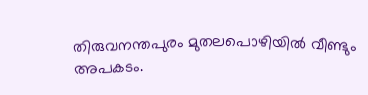തിരുവനന്തപുരം മുതലപൊഴിയിൽ വീണ്ടും അപകടം.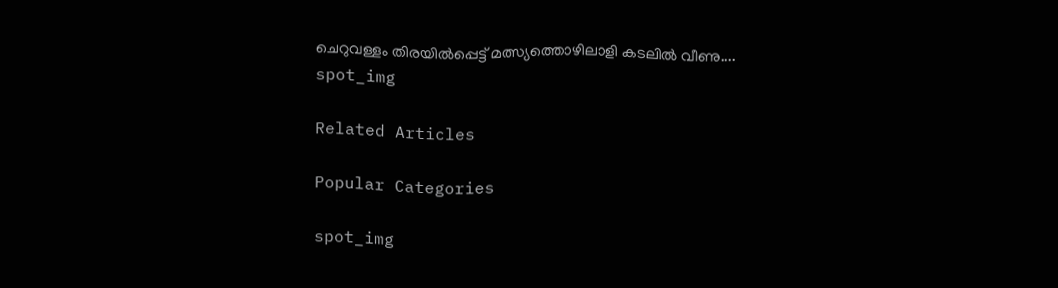ചെറുവള്ളം തിരയിൽപ്പെട്ട് മത്സ്യത്തൊഴിലാളി കടലിൽ വീണു....
spot_img

Related Articles

Popular Categories

spot_img